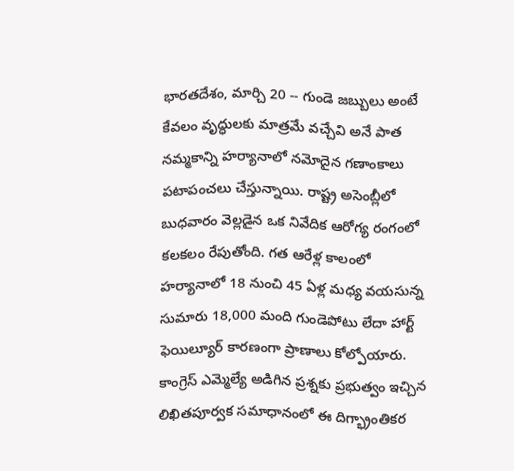భారతదేశం, మార్చి 20 -- గుండె జబ్బులు అంటే కేవలం వృద్ధులకు మాత్రమే వచ్చేవి అనే పాత నమ్మకాన్ని హర్యానాలో నమోదైన గణాంకాలు పటాపంచలు చేస్తున్నాయి. రాష్ట్ర అసెంబ్లీలో బుధవారం వెల్లడైన ఒక నివేదిక ఆరోగ్య రంగంలో కలకలం రేపుతోంది. గత ఆరేళ్ల కాలంలో హర్యానాలో 18 నుంచి 45 ఏళ్ల మధ్య వయసున్న సుమారు 18,000 మంది గుండెపోటు లేదా హార్ట్ ఫెయిల్యూర్ కారణంగా ప్రాణాలు కోల్పోయారు.
కాంగ్రెస్ ఎమ్మెల్యే అడిగిన ప్రశ్నకు ప్రభుత్వం ఇచ్చిన లిఖితపూర్వక సమాధానంలో ఈ దిగ్భ్రాంతికర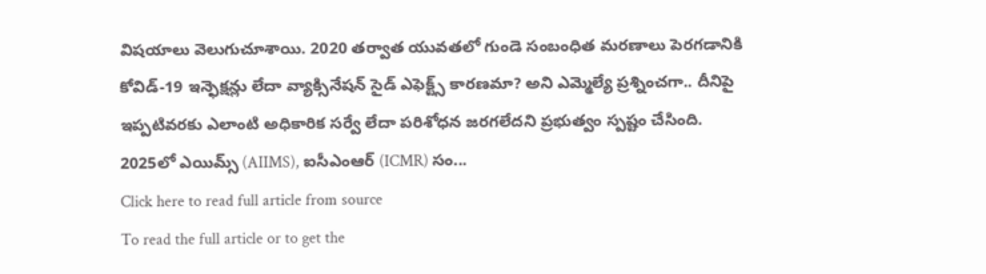విషయాలు వెలుగుచూశాయి. 2020 తర్వాత యువతలో గుండె సంబంధిత మరణాలు పెరగడానికి కోవిడ్-19 ఇన్ఫెక్షన్లు లేదా వ్యాక్సినేషన్ సైడ్ ఎఫెక్ట్స్ కారణమా? అని ఎమ్మెల్యే ప్రశ్నించగా.. దీనిపై ఇప్పటివరకు ఎలాంటి అధికారిక సర్వే లేదా పరిశోధన జరగలేదని ప్రభుత్వం స్పష్టం చేసింది.
2025లో ఎయిమ్స్ (AIIMS), ఐసీఎంఆర్ (ICMR) సం...
Click here to read full article from source
To read the full article or to get the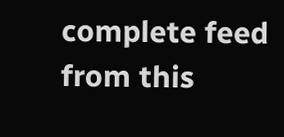complete feed from this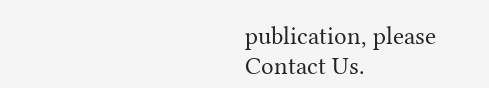publication, please
Contact Us.